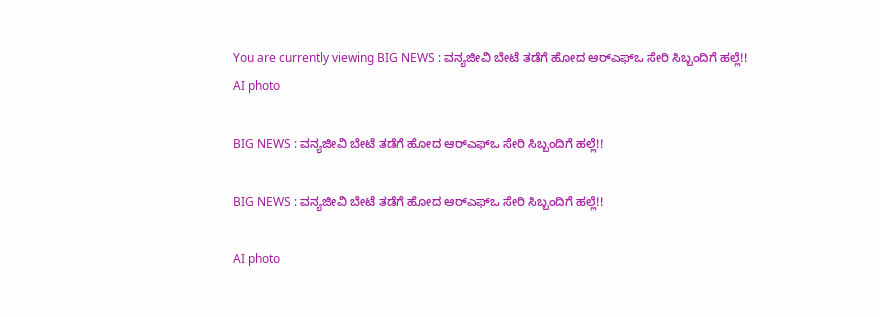You are currently viewing BIG NEWS : ವನ್ಯಜೀವಿ ಬೇಟೆ ತಡೆಗೆ ಹೋದ ಆರ್‌ಎಫ್‌ಒ ಸೇರಿ ಸಿಬ್ಬಂದಿಗೆ ಹಲ್ಲೆ!!
AI photo

BIG NEWS : ವನ್ಯಜೀವಿ ಬೇಟೆ ತಡೆಗೆ ಹೋದ ಆರ್‌ಎಫ್‌ಒ ಸೇರಿ ಸಿಬ್ಬಂದಿಗೆ ಹಲ್ಲೆ!!

BIG NEWS : ವನ್ಯಜೀವಿ ಬೇಟೆ ತಡೆಗೆ ಹೋದ ಆರ್‌ಎಫ್‌ಒ ಸೇರಿ ಸಿಬ್ಬಂದಿಗೆ ಹಲ್ಲೆ!!

AI photo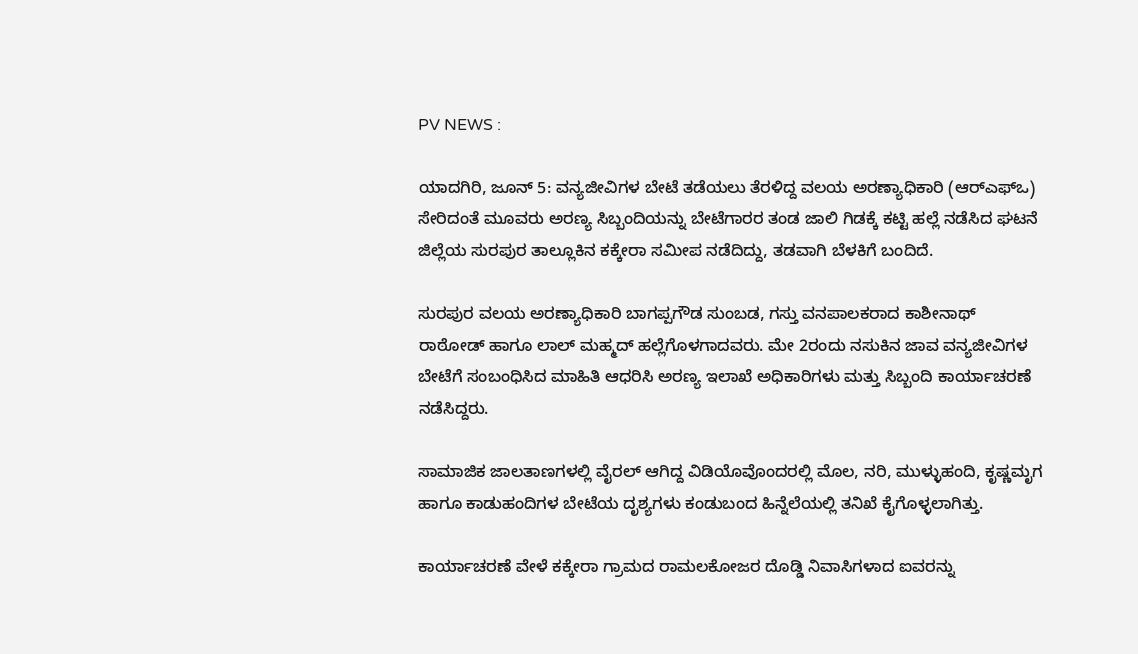PV NEWS :

ಯಾದಗಿರಿ, ಜೂನ್ 5: ವನ್ಯಜೀವಿಗಳ ಬೇಟೆ ತಡೆಯಲು ತೆರಳಿದ್ದ ವಲಯ ಅರಣ್ಯಾಧಿಕಾರಿ (ಆರ್‌ಎಫ್‌ಒ) ಸೇರಿದಂತೆ ಮೂವರು ಅರಣ್ಯ ಸಿಬ್ಬಂದಿಯನ್ನು ಬೇಟೆಗಾರರ ತಂಡ ಜಾಲಿ ಗಿಡಕ್ಕೆ ಕಟ್ಟಿ ಹಲ್ಲೆ ನಡೆಸಿದ ಘಟನೆ ಜಿಲ್ಲೆಯ ಸುರಪುರ ತಾಲ್ಲೂಕಿನ ಕಕ್ಕೇರಾ ಸಮೀಪ ನಡೆದಿದ್ದು, ತಡವಾಗಿ ಬೆಳಕಿಗೆ ಬಂದಿದೆ.

ಸುರಪುರ ವಲಯ ಅರಣ್ಯಾಧಿಕಾರಿ ಬಾಗಪ್ಪಗೌಡ ಸುಂಬಡ, ಗಸ್ತು ವನಪಾಲಕರಾದ ಕಾಶೀನಾಥ್ ರಾಠೋಡ್ ಹಾಗೂ ಲಾಲ್ ಮಹ್ಮದ್ ಹಲ್ಲೆಗೊಳಗಾದವರು. ಮೇ 2ರಂದು ನಸುಕಿನ ಜಾವ ವನ್ಯಜೀವಿಗಳ ಬೇಟೆಗೆ ಸಂಬಂಧಿಸಿದ ಮಾಹಿತಿ ಆಧರಿಸಿ ಅರಣ್ಯ ಇಲಾಖೆ ಅಧಿಕಾರಿಗಳು ಮತ್ತು ಸಿಬ್ಬಂದಿ ಕಾರ್ಯಾಚರಣೆ ನಡೆಸಿದ್ದರು.

ಸಾಮಾಜಿಕ ಜಾಲತಾಣಗಳಲ್ಲಿ ವೈರಲ್ ಆಗಿದ್ದ ವಿಡಿಯೊವೊಂದರಲ್ಲಿ ಮೊಲ, ನರಿ, ಮುಳ್ಳುಹಂದಿ, ಕೃಷ್ಣಮೃಗ ಹಾಗೂ ಕಾಡುಹಂದಿಗಳ ಬೇಟೆಯ ದೃಶ್ಯಗಳು ಕಂಡುಬಂದ ಹಿನ್ನೆಲೆಯಲ್ಲಿ ತನಿಖೆ ಕೈಗೊಳ್ಳಲಾಗಿತ್ತು.

ಕಾರ್ಯಾಚರಣೆ ವೇಳೆ ಕಕ್ಕೇರಾ ಗ್ರಾಮದ ರಾಮಲಕೋಜರ ದೊಡ್ಡಿ ನಿವಾಸಿಗಳಾದ ಐವರನ್ನು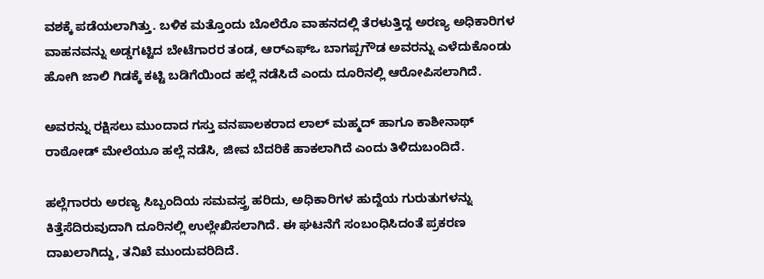ವಶಕ್ಕೆ ಪಡೆಯಲಾಗಿತ್ತು. ಬಳಿಕ ಮತ್ತೊಂದು ಬೊಲೆರೊ ವಾಹನದಲ್ಲಿ ತೆರಳುತ್ತಿದ್ದ ಅರಣ್ಯ ಅಧಿಕಾರಿಗಳ ವಾಹನವನ್ನು ಅಡ್ಡಗಟ್ಟಿದ ಬೇಟೆಗಾರರ ತಂಡ, ಆರ್‌ಎಫ್‌ಒ ಬಾಗಪ್ಪಗೌಡ ಅವರನ್ನು ಎಳೆದುಕೊಂಡು ಹೋಗಿ ಜಾಲಿ ಗಿಡಕ್ಕೆ ಕಟ್ಟಿ ಬಡಿಗೆಯಿಂದ ಹಲ್ಲೆ ನಡೆಸಿದೆ ಎಂದು ದೂರಿನಲ್ಲಿ ಆರೋಪಿಸಲಾಗಿದೆ.

ಅವರನ್ನು ರಕ್ಷಿಸಲು ಮುಂದಾದ ಗಸ್ತು ವನಪಾಲಕರಾದ ಲಾಲ್ ಮಹ್ಮದ್ ಹಾಗೂ ಕಾಶೀನಾಥ್ ರಾಠೋಡ್ ಮೇಲೆಯೂ ಹಲ್ಲೆ ನಡೆಸಿ, ಜೀವ ಬೆದರಿಕೆ ಹಾಕಲಾಗಿದೆ ಎಂದು ತಿಳಿದುಬಂದಿದೆ.

ಹಲ್ಲೆಗಾರರು ಅರಣ್ಯ ಸಿಬ್ಬಂದಿಯ ಸಮವಸ್ತ್ರ ಹರಿದು, ಅಧಿಕಾರಿಗಳ ಹುದ್ದೆಯ ಗುರುತುಗಳನ್ನು ಕಿತ್ತೆಸೆದಿರುವುದಾಗಿ ದೂರಿನಲ್ಲಿ ಉಲ್ಲೇಖಿಸಲಾಗಿದೆ. ಈ ಘಟನೆಗೆ ಸಂಬಂಧಿಸಿದಂತೆ ಪ್ರಕರಣ ದಾಖಲಾಗಿದ್ದು, ತನಿಖೆ ಮುಂದುವರಿದಿದೆ.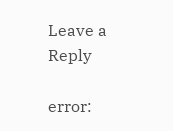Leave a Reply

error: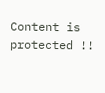Content is protected !!